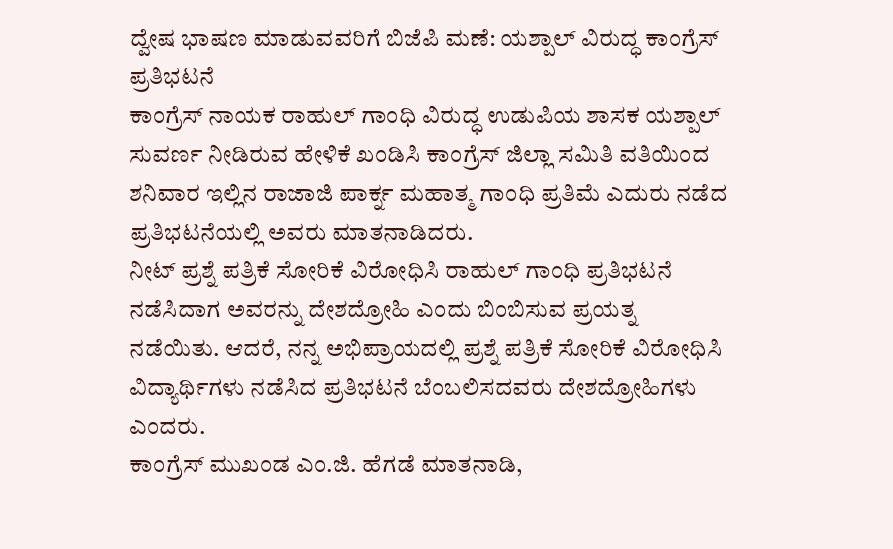ದ್ವೇಷ ಭಾಷಣ ಮಾಡುವವರಿಗೆ ಬಿಜೆಪಿ ಮಣೆ: ಯಶ್ಪಾಲ್ ವಿರುದ್ಧ ಕಾಂಗ್ರೆಸ್ ಪ್ರತಿಭಟನೆ
ಕಾಂಗ್ರೆಸ್ ನಾಯಕ ರಾಹುಲ್ ಗಾಂಧಿ ವಿರುದ್ಧ ಉಡುಪಿಯ ಶಾಸಕ ಯಶ್ಪಾಲ್ ಸುವರ್ಣ ನೀಡಿರುವ ಹೇಳಿಕೆ ಖಂಡಿಸಿ ಕಾಂಗ್ರೆಸ್ ಜಿಲ್ಲಾ ಸಮಿತಿ ವತಿಯಿಂದ ಶನಿವಾರ ಇಲ್ಲಿನ ರಾಜಾಜಿ ಪಾರ್ಕ್ನ ಮಹಾತ್ಮ ಗಾಂಧಿ ಪ್ರತಿಮೆ ಎದುರು ನಡೆದ ಪ್ರತಿಭಟನೆಯಲ್ಲಿ ಅವರು ಮಾತನಾಡಿದರು.
ನೀಟ್ ಪ್ರಶ್ನೆ ಪತ್ರಿಕೆ ಸೋರಿಕೆ ವಿರೋಧಿಸಿ ರಾಹುಲ್ ಗಾಂಧಿ ಪ್ರತಿಭಟನೆ ನಡೆಸಿದಾಗ ಅವರನ್ನು ದೇಶದ್ರೋಹಿ ಎಂದು ಬಿಂಬಿಸುವ ಪ್ರಯತ್ನ ನಡೆಯಿತು. ಆದರೆ, ನನ್ನ ಅಭಿಪ್ರಾಯದಲ್ಲಿ ಪ್ರಶ್ನೆ ಪತ್ರಿಕೆ ಸೋರಿಕೆ ವಿರೋಧಿಸಿ ವಿದ್ಯಾರ್ಥಿಗಳು ನಡೆಸಿದ ಪ್ರತಿಭಟನೆ ಬೆಂಬಲಿಸದವರು ದೇಶದ್ರೋಹಿಗಳು ಎಂದರು.
ಕಾಂಗ್ರೆಸ್ ಮುಖಂಡ ಎಂ.ಜಿ. ಹೆಗಡೆ ಮಾತನಾಡಿ,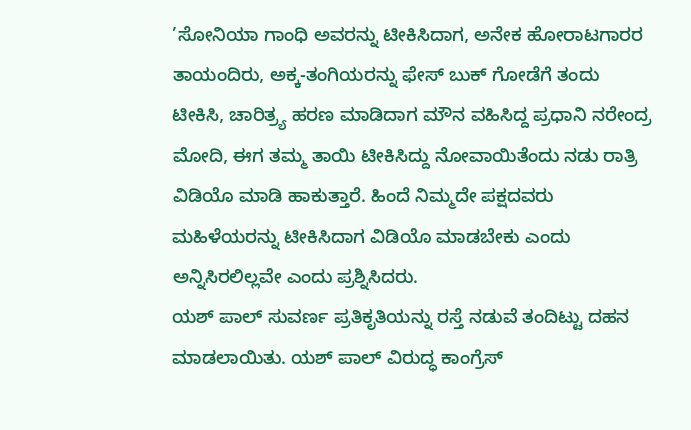’ಸೋನಿಯಾ ಗಾಂಧಿ ಅವರನ್ನು ಟೀಕಿಸಿದಾಗ, ಅನೇಕ ಹೋರಾಟಗಾರರ ತಾಯಂದಿರು, ಅಕ್ಕ-ತಂಗಿಯರನ್ನು ಫೇಸ್ ಬುಕ್ ಗೋಡೆಗೆ ತಂದು ಟೀಕಿಸಿ, ಚಾರಿತ್ರ್ಯ ಹರಣ ಮಾಡಿದಾಗ ಮೌನ ವಹಿಸಿದ್ದ ಪ್ರಧಾನಿ ನರೇಂದ್ರ ಮೋದಿ, ಈಗ ತಮ್ಮ ತಾಯಿ ಟೀಕಿಸಿದ್ದು ನೋವಾಯಿತೆಂದು ನಡು ರಾತ್ರಿ ವಿಡಿಯೊ ಮಾಡಿ ಹಾಕುತ್ತಾರೆ. ಹಿಂದೆ ನಿಮ್ಮದೇ ಪಕ್ಷದವರು ಮಹಿಳೆಯರನ್ನು ಟೀಕಿಸಿದಾಗ ವಿಡಿಯೊ ಮಾಡಬೇಕು ಎಂದು ಅನ್ನಿಸಿರಲಿಲ್ಲವೇ ಎಂದು ಪ್ರಶ್ನಿಸಿದರು.
ಯಶ್ ಪಾಲ್ ಸುವರ್ಣ ಪ್ರತಿಕೃತಿಯನ್ನು ರಸ್ತೆ ನಡುವೆ ತಂದಿಟ್ಟು ದಹನ ಮಾಡಲಾಯಿತು. ಯಶ್ ಪಾಲ್ ವಿರುದ್ಧ ಕಾಂಗ್ರೆಸ್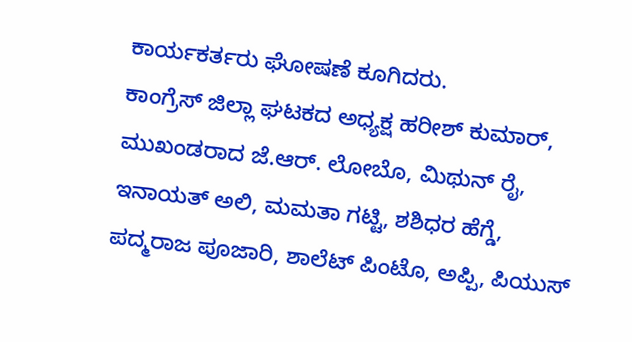ಕಾರ್ಯಕರ್ತರು ಘೋಷಣೆ ಕೂಗಿದರು.
ಕಾಂಗ್ರೆಸ್ ಜಿಲ್ಲಾ ಘಟಕದ ಅಧ್ಯಕ್ಷ ಹರೀಶ್ ಕುಮಾರ್, ಮುಖಂಡರಾದ ಜೆ.ಆರ್. ಲೋಬೊ, ಮಿಥುನ್ ರೈ, ಇನಾಯತ್ ಅಲಿ, ಮಮತಾ ಗಟ್ಟಿ, ಶಶಿಧರ ಹೆಗ್ಡೆ, ಪದ್ಮರಾಜ ಪೂಜಾರಿ, ಶಾಲೆಟ್ ಪಿಂಟೊ, ಅಪ್ಪಿ, ಪಿಯುಸ್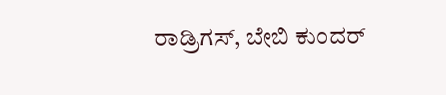ರಾಡ್ರಿಗಸ್, ಬೇಬಿ ಕುಂದರ್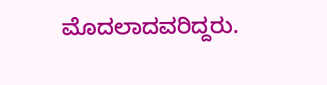ಮೊದಲಾದವರಿದ್ದರು.